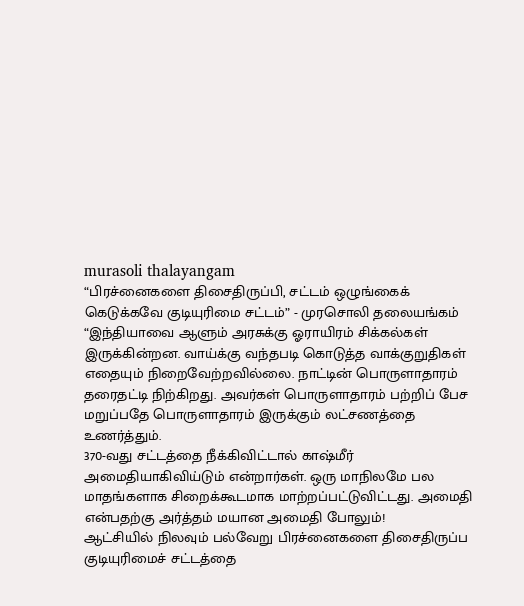murasoli thalayangam
“பிரச்னைகளை திசைதிருப்பி, சட்டம் ஒழுங்கைக் கெடுக்கவே குடியுரிமை சட்டம்” - முரசொலி தலையங்கம்
“இந்தியாவை ஆளும் அரசுக்கு ஓராயிரம் சிக்கல்கள் இருக்கின்றன. வாய்க்கு வந்தபடி கொடுத்த வாக்குறுதிகள் எதையும் நிறைவேற்றவில்லை. நாட்டின் பொருளாதாரம் தரைதட்டி நிற்கிறது. அவர்கள் பொருளாதாரம் பற்றிப் பேச மறுப்பதே பொருளாதாரம் இருக்கும் லட்சணத்தை உணர்த்தும்.
370-வது சட்டத்தை நீக்கிவிட்டால் காஷ்மீர் அமைதியாகிவிய்டும் என்றார்கள். ஒரு மாநிலமே பல மாதங்களாக சிறைக்கூடமாக மாற்றப்பட்டுவிட்டது. அமைதி என்பதற்கு அர்த்தம் மயான அமைதி போலும்!
ஆட்சியில் நிலவும் பல்வேறு பிரச்னைகளை திசைதிருப்ப குடியுரிமைச் சட்டத்தை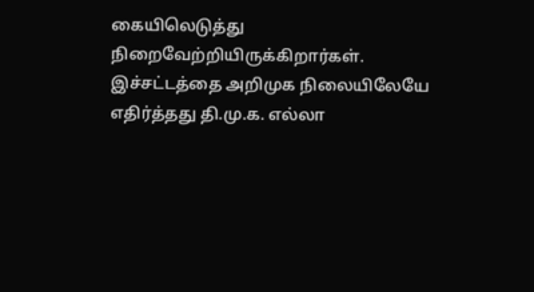கையிலெடுத்து நிறைவேற்றியிருக்கிறார்கள். இச்சட்டத்தை அறிமுக நிலையிலேயே எதிர்த்தது தி.மு.க. எல்லா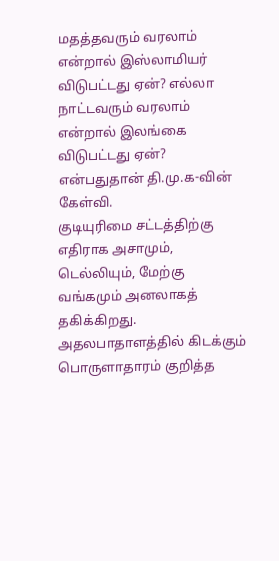மதத்தவரும் வரலாம் என்றால் இஸ்லாமியர் விடுபட்டது ஏன்? எல்லா நாட்டவரும் வரலாம் என்றால் இலங்கை விடுபட்டது ஏன்? என்பதுதான் தி.மு.க-வின் கேள்வி.
குடியுரிமை சட்டத்திற்கு எதிராக அசாமும், டெல்லியும், மேற்கு வங்கமும் அனலாகத் தகிக்கிறது. அதலபாதாளத்தில் கிடக்கும் பொருளாதாரம் குறித்த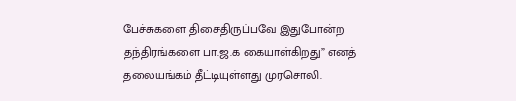பேச்சுகளை திசைதிருப்பவே இதுபோன்ற தந்திரங்களை பா.ஜ.க கையாள்கிறது” எனத் தலையங்கம் தீட்டியுள்ளது முரசொலி.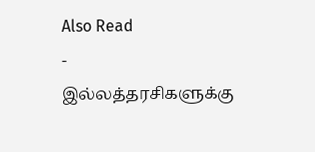Also Read
-
இல்லத்தரசிகளுக்கு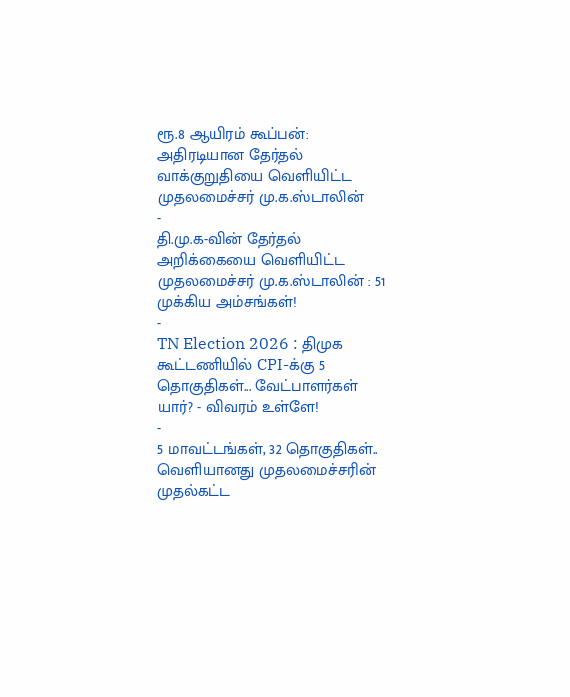ரூ.8 ஆயிரம் கூப்பன்: அதிரடியான தேர்தல் வாக்குறுதியை வெளியிட்ட முதலமைச்சர் மு.க.ஸ்டாலின்
-
தி.மு.க-வின் தேர்தல் அறிக்கையை வெளியிட்ட முதலமைச்சர் மு.க.ஸ்டாலின் : 51 முக்கிய அம்சங்கள்!
-
TN Election 2026 : திமுக கூட்டணியில் CPI-க்கு 5 தொகுதிகள்... வேட்பாளர்கள் யார்? - விவரம் உள்ளே!
-
5 மாவட்டங்கள், 32 தொகுதிகள்.. வெளியானது முதலமைச்சரின் முதல்கட்ட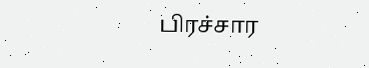பிரச்சார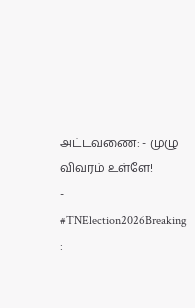அட்டவணை: - முழு விவரம் உள்ளே!
-
#TNElection2026Breaking :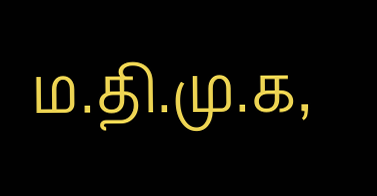ம.தி.மு.க,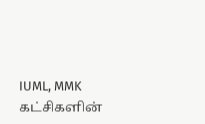IUML, MMK கட்சிகளின்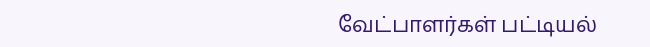வேட்பாளர்கள் பட்டியல்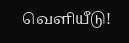வெளியீடு!